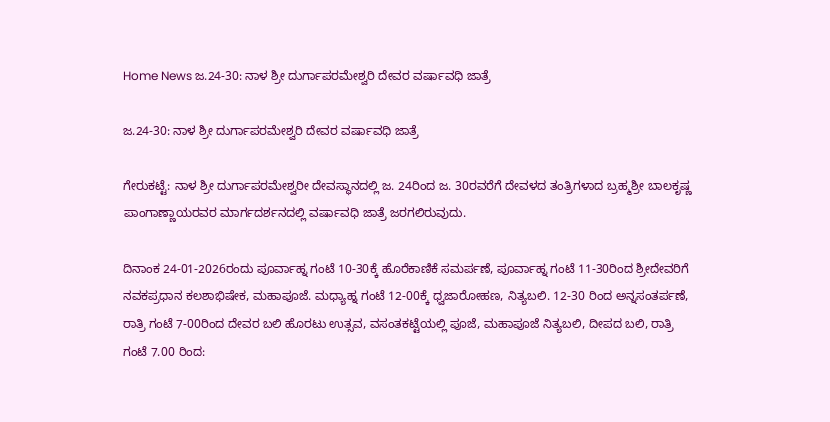Home News ಜ.24-30: ನಾಳ ಶ್ರೀ ದುರ್ಗಾಪರಮೇಶ್ವರಿ ದೇವರ ವರ್ಷಾವಧಿ ಜಾತ್ರೆ

ಜ.24-30: ನಾಳ ಶ್ರೀ ದುರ್ಗಾಪರಮೇಶ್ವರಿ ದೇವರ ವರ್ಷಾವಧಿ ಜಾತ್ರೆ

ಗೇರುಕಟ್ಟೆ: ನಾಳ ಶ್ರೀ ದುರ್ಗಾಪರಮೇಶ್ವರೀ ದೇವಸ್ಥಾನದಲ್ಲಿ ಜ. 24ರಿಂದ ಜ. 30ರವರೆಗೆ ದೇವಳದ ತಂತ್ರಿಗಳಾದ ಬ್ರಹ್ಮಶ್ರೀ ಬಾಲಕೃಷ್ಣ ಪಾಂಗಾಣ್ಣಾಯರವರ ಮಾರ್ಗದರ್ಶನದಲ್ಲಿ ವರ್ಷಾವಧಿ ಜಾತ್ರೆ ಜರಗಲಿರುವುದು.

ದಿನಾಂಕ 24-01-2026ರಂದು ಪೂರ್ವಾಹ್ನ ಗಂಟೆ 10-30ಕ್ಕೆ ಹೊರೆಕಾಣಿಕೆ ಸಮರ್ಪಣೆ, ಪೂರ್ವಾಹ್ನ ಗಂಟೆ 11-30ರಿಂದ ಶ್ರೀದೇವರಿಗೆ ನವಕಪ್ರಧಾನ ಕಲಶಾಭಿಷೇಕ, ಮಹಾಪೂಜೆ. ಮಧ್ಯಾಹ್ನ ಗಂಟೆ 12-00ಕ್ಕೆ ಧ್ವಜಾರೋಹಣ, ನಿತ್ಯಬಲಿ. 12-30 ರಿಂದ ಅನ್ನಸಂತರ್ಪಣೆ, ರಾತ್ರಿ ಗಂಟೆ 7-00ರಿಂದ ದೇವರ ಬಲಿ ಹೊರಟು ಉತ್ಸವ, ವಸಂತಕಟ್ಟೆಯಲ್ಲಿ ಪೂಜೆ, ಮಹಾಪೂಜೆ ನಿತ್ಯಬಲಿ, ದೀಪದ ಬಲಿ, ರಾತ್ರಿ ಗಂಟೆ 7.00 ರಿಂದ: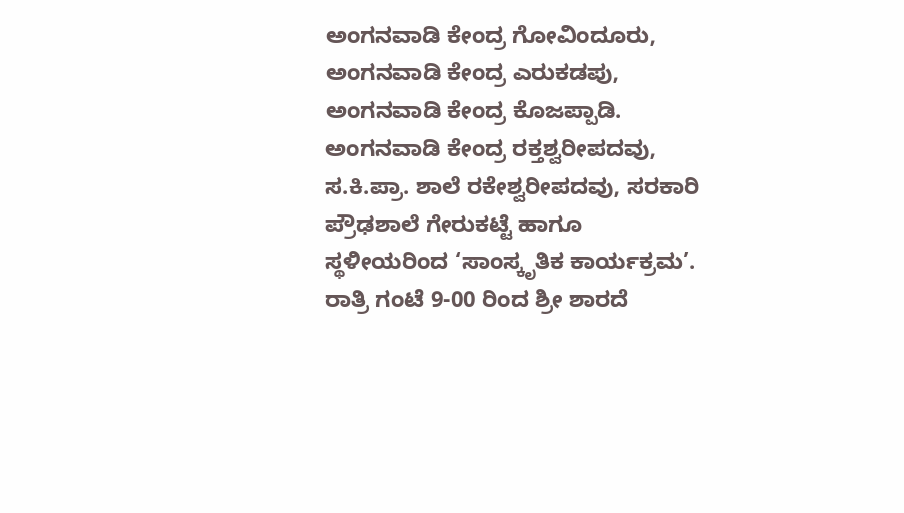ಅಂಗನವಾಡಿ ಕೇಂದ್ರ ಗೋವಿಂದೂರು, ಅಂಗನವಾಡಿ ಕೇಂದ್ರ ಎರುಕಡಪು, ಅಂಗನವಾಡಿ ಕೇಂದ್ರ ಕೊಜಪ್ಪಾಡಿ. ಅಂಗನವಾಡಿ ಕೇಂದ್ರ ರಕ್ತಶ್ವರೀಪದವು, ಸ.ಕಿ.ಪ್ರಾ. ಶಾಲೆ ರಕೇಶ್ವರೀಪದವು, ಸರಕಾರಿ ಪ್ರೌಢಶಾಲೆ ಗೇರುಕಟ್ಟೆ ಹಾಗೂ ಸ್ಥಳೀಯರಿಂದ ‘ಸಾಂಸ್ಕೃತಿಕ ಕಾರ್ಯಕ್ರಮ’. ರಾತ್ರಿ ಗಂಟೆ 9-00 ರಿಂದ ಶ್ರೀ ಶಾರದೆ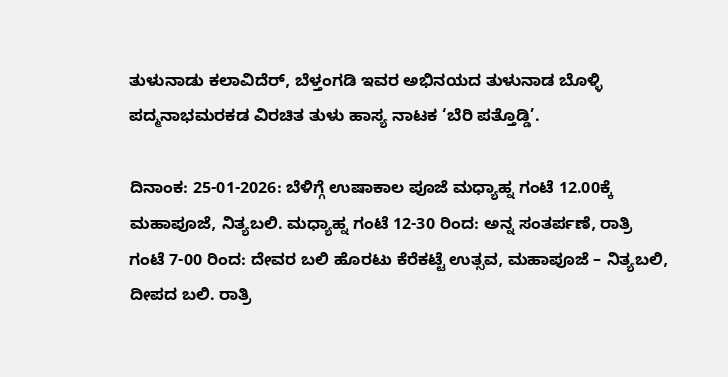ತುಳುನಾಡು ಕಲಾವಿದೆರ್, ಬೆಳ್ತಂಗಡಿ ಇವರ ಅಭಿನಯದ ತುಳುನಾಡ ಬೊಳ್ಳಿ ಪದ್ಮನಾಭಮರಕಡ ವಿರಚಿತ ತುಳು ಹಾಸ್ಯ ನಾಟಕ ‘ಬೆರಿ ಪತ್ತೊಡ್ಡಿ’.

ದಿನಾಂಕ: 25-01-2026: ಬೆಳಿಗ್ಗೆ ಉಷಾಕಾಲ ಪೂಜೆ ಮಧ್ಯಾಹ್ನ ಗಂಟೆ 12.00ಕ್ಕೆ ಮಹಾಪೂಜೆ, ನಿತ್ಯಬಲಿ. ಮಧ್ಯಾಹ್ನ ಗಂಟೆ 12-30 ರಿಂದ: ಅನ್ನ ಸಂತರ್ಪಣೆ, ರಾತ್ರಿ ಗಂಟೆ 7-00 ರಿಂದ: ದೇವರ ಬಲಿ ಹೊರಟು ಕೆರೆಕಟ್ಟೆ ಉತ್ಸವ, ಮಹಾಪೂಜೆ – ನಿತ್ಯಬಲಿ, ದೀಪದ ಬಲಿ. ರಾತ್ರಿ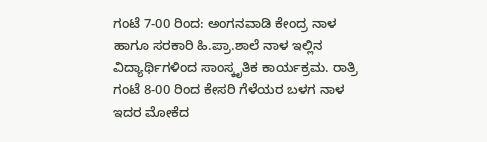ಗಂಟೆ 7-00 ರಿಂದ: ಅಂಗನವಾಡಿ ಕೇಂದ್ರ ನಾಳ ಹಾಗೂ ಸರಕಾರಿ ಹಿ.ಪ್ರಾ.ಶಾಲೆ ನಾಳ ಇಲ್ಲಿನ ವಿದ್ಯಾರ್ಥಿಗಳಿಂದ ಸಾಂಸ್ಕೃತಿಕ ಕಾರ್ಯಕ್ರಮ. ರಾತ್ರಿ ಗಂಟೆ 8-00 ರಿಂದ ಕೇಸರಿ ಗೆಳೆಯರ ಬಳಗ ನಾಳ ಇದರ ಮೋಕೆದ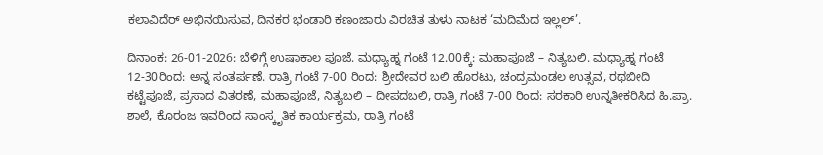ಕಲಾವಿದೆರ್ ಅಭಿನಯಿಸುವ, ದಿನಕರ ಭಂಡಾರಿ ಕಣಂಜಾರು ವಿರಚಿತ ತುಳು ನಾಟಕ ‘ಮದಿಮೆದ ಇಲ್ಲಲ್’.

ದಿನಾಂಕ: 26-01-2026: ಬೆಳಿಗ್ಗೆ ಉಷಾಕಾಲ ಪೂಜೆ. ಮಧ್ಯಾಹ್ನ ಗಂಟೆ 12.00ಕ್ಕೆ: ಮಹಾಪೂಜೆ – ನಿತ್ಯಬಲಿ. ಮಧ್ಯಾಹ್ನ ಗಂಟೆ 12-30ರಿಂದ: ಅನ್ನ ಸಂತರ್ಪಣೆ. ರಾತ್ರಿ ಗಂಟೆ 7-00 ರಿಂದ: ಶ್ರೀದೇವರ ಬಲಿ ಹೊರಟು, ಚಂದ್ರಮಂಡಲ ಉತ್ಸವ, ರಥಬೀದಿ ಕಟ್ಟೆಪೂಜೆ, ಪ್ರಸಾದ ವಿತರಣೆ, ಮಹಾಪೂಜೆ, ನಿತ್ಯಬಲಿ – ದೀಪದಬಲಿ, ರಾತ್ರಿ ಗಂಟೆ 7-00 ರಿಂದ: ಸರಕಾರಿ ಉನ್ನತೀಕರಿಸಿದ ಹಿ.ಪ್ರಾ. ಶಾಲೆ, ಕೊರಂಜ ಇವರಿಂದ ಸಾಂಸ್ಕೃತಿಕ ಕಾರ್ಯಕ್ರಮ, ರಾತ್ರಿ ಗಂಟೆ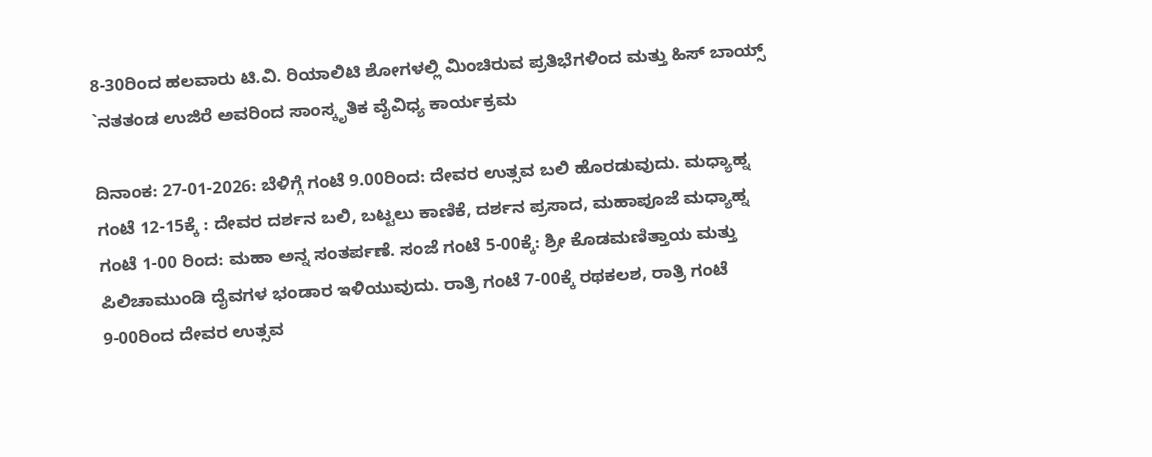8-30ರಿಂದ ಹಲವಾರು ಟಿ.ವಿ. ರಿಯಾಲಿಟಿ ಶೋಗಳಲ್ಲಿ ಮಿಂಚಿರುವ ಪ್ರತಿಭೆಗಳಿಂದ ಮತ್ತು ಹಿಸ್ ಬಾಯ್ಸ್ `ನತತಂಡ ಉಜಿರೆ ಅವರಿಂದ ಸಾಂಸ್ಕೃತಿಕ ವೈವಿಧ್ಯ ಕಾರ್ಯಕ್ರಮ

ದಿನಾಂಕ: 27-01-2026: ಬೆಳಿಗ್ಗೆ ಗಂಟೆ 9.00ರಿಂದ: ದೇವರ ಉತ್ಸವ ಬಲಿ ಹೊರಡುವುದು. ಮಧ್ಯಾಹ್ನ ಗಂಟೆ 12-15ಕ್ಕೆ : ದೇವರ ದರ್ಶನ ಬಲಿ, ಬಟ್ಟಲು ಕಾಣಿಕೆ, ದರ್ಶನ ಪ್ರಸಾದ, ಮಹಾಪೂಜೆ ಮಧ್ಯಾಹ್ನ ಗಂಟೆ 1-00 ರಿಂದ: ಮಹಾ ಅನ್ನ ಸಂತರ್ಪಣೆ. ಸಂಜೆ ಗಂಟೆ 5-00ಕ್ಕೆ: ಶ್ರೀ ಕೊಡಮಣಿತ್ತಾಯ ಮತ್ತು ಪಿಲಿಚಾಮುಂಡಿ ದೈವಗಳ ಭಂಡಾರ ಇಳಿಯುವುದು. ರಾತ್ರಿ ಗಂಟೆ 7-00ಕ್ಕೆ ರಥಕಲಶ, ರಾತ್ರಿ ಗಂಟೆ 9-00ರಿಂದ ದೇವರ ಉತ್ಸವ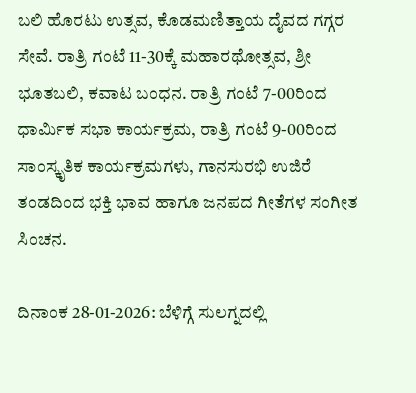ಬಲಿ ಹೊರಟು ಉತ್ಸವ, ಕೊಡಮಣಿತ್ತಾಯ ದೈವದ ಗಗ್ಗರ ಸೇವೆ. ರಾತ್ರಿ ಗಂಟೆ 11-30ಕ್ಕೆ ಮಹಾರಥೋತ್ಸವ, ಶ್ರೀ ಭೂತಬಲಿ, ಕವಾಟ ಬಂಧನ. ರಾತ್ರಿ ಗಂಟೆ 7-00ರಿಂದ ಧಾರ್ಮಿಕ ಸಭಾ ಕಾರ್ಯಕ್ರಮ, ರಾತ್ರಿ ಗಂಟೆ 9-00ರಿಂದ ಸಾಂಸ್ಕೃತಿಕ ಕಾರ್ಯಕ್ರಮಗಳು, ಗಾನಸುರಭಿ ಉಜಿರೆ ತಂಡದಿಂದ ಭಕ್ತಿ ಭಾವ ಹಾಗೂ ಜನಪದ ಗೀತೆಗಳ ಸಂಗೀತ ಸಿಂಚನ.

ದಿನಾಂಕ 28-01-2026: ಬೆಳಿಗ್ಗೆ ಸುಲಗ್ನದಲ್ಲಿ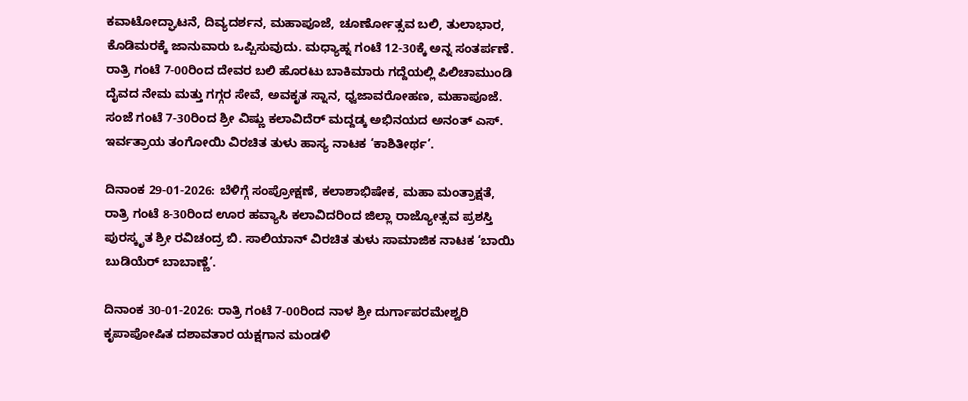ಕವಾಟೋದ್ಘಾಟನೆ, ದಿವ್ಯದರ್ಶನ, ಮಹಾಪೂಜೆ, ಚೂರ್ಣೋತ್ಸವ ಬಲಿ, ತುಲಾಭಾರ, ಕೊಡಿಮರಕ್ಕೆ ಜಾನುವಾರು ಒಪ್ಪಿಸುವುದು. ಮಧ್ಯಾಹ್ನ ಗಂಟೆ 12-30ಕ್ಕೆ ಅನ್ನ ಸಂತರ್ಪಣೆ. ರಾತ್ರಿ ಗಂಟೆ 7-00ರಿಂದ ದೇವರ ಬಲಿ ಹೊರಟು ಬಾಕಿಮಾರು ಗದ್ದೆಯಲ್ಲಿ ಪಿಲಿಚಾಮುಂಡಿ ದೈವದ ನೇಮ ಮತ್ತು ಗಗ್ಗರ ಸೇವೆ, ಅವಕೃತ ಸ್ನಾನ, ಧ್ವಜಾವರೋಹಣ, ಮಹಾಪೂಜೆ. ಸಂಜೆ ಗಂಟೆ 7-30ರಿಂದ ಶ್ರೀ ವಿಷ್ಣು ಕಲಾವಿದೆರ್ ಮದ್ದಡ್ಕ ಅಭಿನಯದ ಅನಂತ್ ಎಸ್. ಇರ್ವತ್ರಾಯ ತಂಗೋಯಿ ವಿರಚಿತ ತುಳು ಹಾಸ್ಯ ನಾಟಕ ‘ಕಾಶಿತೀರ್ಥ’.

ದಿನಾಂಕ 29-01-2026: ಬೆಳಿಗ್ಗೆ ಸಂಪ್ರೋಕ್ಷಣೆ, ಕಲಾಶಾಭಿಷೇಕ, ಮಹಾ ಮಂತ್ರಾಕ್ಷತೆ, ರಾತ್ರಿ ಗಂಟೆ 8-30ರಿಂದ ಊರ ಹವ್ಯಾಸಿ ಕಲಾವಿದರಿಂದ ಜಿಲ್ಲಾ ರಾಜ್ಯೋತ್ಸವ ಪ್ರಶಸ್ತಿ ಪುರಸ್ಕೃತ ಶ್ರೀ ರವಿಚಂದ್ರ ಬಿ. ಸಾಲಿಯಾನ್ ವಿರಚಿತ ತುಳು ಸಾಮಾಜಿಕ ನಾಟಕ ‘ಬಾಯಿ ಬುಡಿಯೆರ್ ಬಾಬಾಣ್ಣೆ’.

ದಿನಾಂಕ 30-01-2026: ರಾತ್ರಿ ಗಂಟೆ 7-00ರಿಂದ ನಾಳ ಶ್ರೀ ದುರ್ಗಾಪರಮೇಶ್ವರಿ ಕೃಪಾಪೋಷಿತ ದಶಾವತಾರ ಯಕ್ಷಗಾನ ಮಂಡಳಿ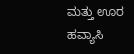ಮತ್ತು ಊರ ಹವ್ಯಾಸಿ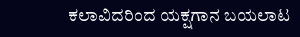ಕಲಾವಿದರಿಂದ ಯಕ್ಷಗಾನ ಬಯಲಾಟ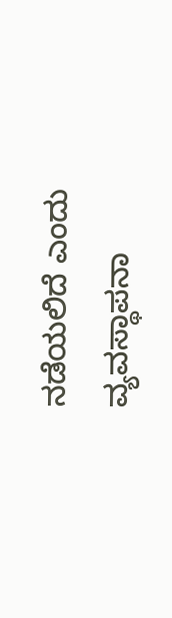ನಡೆಯಲಿದೆ ಎಂದು ವ್ಯವಸ್ಥಾಪನಾ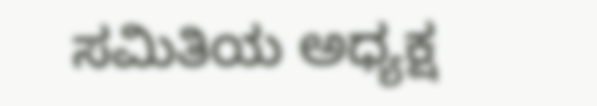ಸಮಿತಿಯ ಅಧ್ಯಕ್ಷ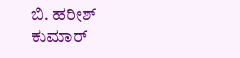ಬಿ. ಹರೀಶ್ ಕುಮಾ‌ರ್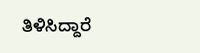ತಿಳಿಸಿದ್ದಾರೆ